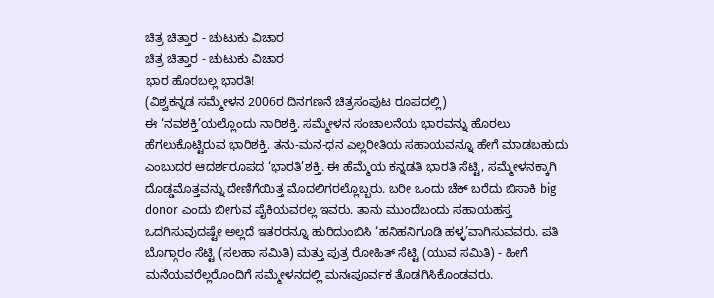ಚಿತ್ರ ಚಿತ್ತಾರ - ಚುಟುಕು ವಿಚಾರ
ಚಿತ್ರ ಚಿತ್ತಾರ - ಚುಟುಕು ವಿಚಾರ
ಭಾರ ಹೊರಬಲ್ಲ ಭಾರತಿ!
(ವಿಶ್ವಕನ್ನಡ ಸಮ್ಮೇಳನ 2006ರ ದಿನಗಣನೆ ಚಿತ್ರಸಂಪುಟ ರೂಪದಲ್ಲಿ)
ಈ ‘ನವಶಕ್ತಿ’ಯಲ್ಲೊಂದು ನಾರಿಶಕ್ತಿ. ಸಮ್ಮೇಳನ ಸಂಚಾಲನೆಯ ಭಾರವನ್ನು ಹೊರಲು ಹೆಗಲುಕೊಟ್ಟಿರುವ ಭಾರಿಶಕ್ತಿ. ತನು-ಮನ-ಧನ ಎಲ್ಲರೀತಿಯ ಸಹಾಯವನ್ನೂ ಹೇಗೆ ಮಾಡಬಹುದು ಎಂಬುದರ ಆದರ್ಶರೂಪದ ‘ಭಾರತಿ’ಶಕ್ತಿ. ಈ ಹೆಮ್ಮೆಯ ಕನ್ನಡತಿ ಭಾರತಿ ಸೆಟ್ಟಿ, ಸಮ್ಮೇಳನಕ್ಕಾಗಿ ದೊಡ್ಡಮೊತ್ತವನ್ನು ದೇಣಿಗೆಯಿತ್ತ ಮೊದಲಿಗರಲ್ಲೊಬ್ಬರು. ಬರೀ ಒಂದು ಚೆಕ್ ಬರೆದು ಬಿಸಾಕಿ big donor ಎಂದು ಬೀಗುವ ಪೈಕಿಯವರಲ್ಲ ಇವರು. ತಾನು ಮುಂದೆಬಂದು ಸಹಾಯಹಸ್ತ ಒದಗಿಸುವುದಷ್ಟೇ ಅಲ್ಲದೆ ಇತರರನ್ನೂ ಹುರಿದುಂಬಿಸಿ ‘ಹನಿಹನಿಗೂಡಿ ಹಳ್ಳ’ವಾಗಿಸುವವರು. ಪತಿ ಬೊಗ್ಗಾರಂ ಸೆಟ್ಟಿ (ಸಲಹಾ ಸಮಿತಿ) ಮತ್ತು ಪುತ್ರ ರೋಹಿತ್ ಸೆಟ್ಟಿ (ಯುವ ಸಮಿತಿ) - ಹೀಗೆ ಮನೆಯವರೆಲ್ಲರೊಂದಿಗೆ ಸಮ್ಮೇಳನದಲ್ಲಿ ಮನಃಪೂರ್ವಕ ತೊಡಗಿಸಿಕೊಂಡವರು.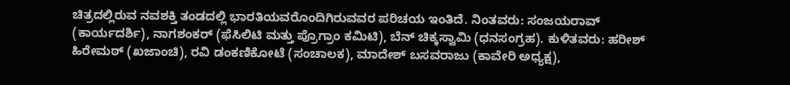ಚಿತ್ರದಲ್ಲಿರುವ ನವಶಕ್ತಿ ತಂಡದಲ್ಲಿ ಭಾರತಿಯವರೊಂದಿಗಿರುವವರ ಪರಿಚಯ ಇಂತಿದೆ. ನಿಂತವರು: ಸಂಜಯರಾವ್ (ಕಾರ್ಯದರ್ಶಿ), ನಾಗಶಂಕರ್ (ಫೆಸಿಲಿಟಿ ಮತ್ತು ಪ್ರೊಗ್ರಾಂ ಕಮಿಟಿ), ಬೆನ್ ಚಿಕ್ಕಸ್ವಾಮಿ (ಧನಸಂಗ್ರಹ). ಕುಳಿತವರು: ಹರೀಶ್ ಹಿರೇಮಠ್ (ಖಜಾಂಚಿ), ರವಿ ಡಂಕಣಿಕೋಟೆ (ಸಂಚಾಲಕ), ಮಾದೇಶ್ ಬಸವರಾಜು (ಕಾವೇರಿ ಅಧ್ಯಕ್ಷ),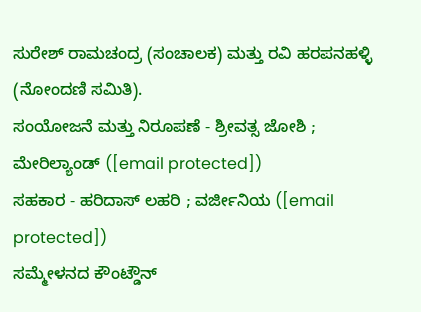ಸುರೇಶ್ ರಾಮಚಂದ್ರ (ಸಂಚಾಲಕ) ಮತ್ತು ರವಿ ಹರಪನಹಳ್ಳಿ (ನೋಂದಣಿ ಸಮಿತಿ).
ಸಂಯೋಜನೆ ಮತ್ತು ನಿರೂಪಣೆ - ಶ್ರೀವತ್ಸ ಜೋಶಿ ; ಮೇರಿಲ್ಯಾಂಡ್ ([email protected])
ಸಹಕಾರ - ಹರಿದಾಸ್ ಲಹರಿ ; ವರ್ಜೀನಿಯ ([email protected])
ಸಮ್ಮೇಳನದ ಕೌಂಟ್ಡೌನ್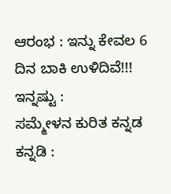ಆರಂಭ : ಇನ್ನು ಕೇವಲ 6 ದಿನ ಬಾಕಿ ಉಳಿದಿವೆ!!!
ಇನ್ನಷ್ಟು :
ಸಮ್ಮೇಳನ ಕುರಿತ ಕನ್ನಡ ಕನ್ನಡಿ :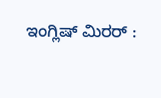ಇಂಗ್ಲಿಷ್ ಮಿರರ್ :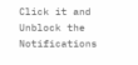Click it and Unblock the Notifications